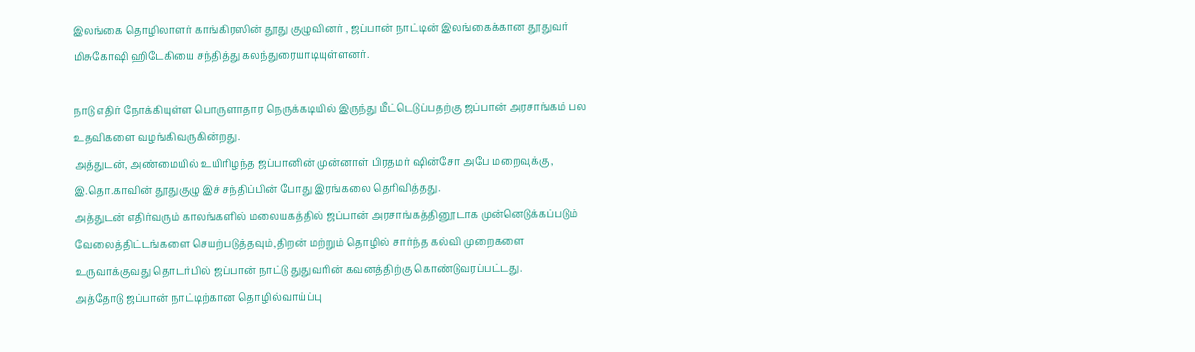இலங்கை தொழிலாளர் காங்கிரஸின் தூது குழுவினர் , ஜப்பான் நாட்டின் இலங்கைக்கான தூதுவர் மிசுகோஷி ஹிடேகியை சந்தித்து கலந்துரையாடியுள்ளனர்.

நாடு எதிர் நோக்கியுள்ள பொருளாதார நெருக்கடியில் இருந்து மீட்டெடுப்பதற்கு ஜப்பான் அரசாங்கம் பல உதவிகளை வழங்கிவருகின்றது.
அத்துடன், அண்மையில் உயிரிழந்த ஜப்பானின் முன்னாள் பிரதமர் ஷின்சோ அபே மறைவுக்கு , இ.தொ.காவின் தூதுகுழு இச் சந்திப்பின் போது இரங்கலை தெரிவித்தது.
அத்துடன் எதிர்வரும் காலங்களில் மலையகத்தில் ஜப்பான் அரசாங்கத்தினூடாக முன்னெடுக்கப்படும் வேலைத்திட்டங்களை செயற்படுத்தவும்,திறன் மற்றும் தொழில் சார்ந்த கல்வி முறைகளை உருவாக்குவது தொடர்பில் ஜப்பான் நாட்டு துதுவரின் கவனத்திற்கு கொண்டுவரப்பட்டது.
அத்தோடு ஜப்பான் நாட்டிற்கான தொழில்வாய்ப்பு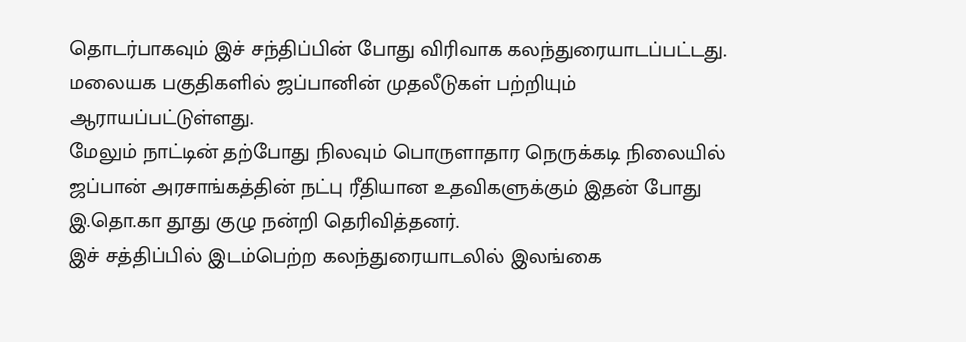தொடர்பாகவும் இச் சந்திப்பின் போது விரிவாக கலந்துரையாடப்பட்டது. மலையக பகுதிகளில் ஜப்பானின் முதலீடுகள் பற்றியும் ஆராயப்பட்டுள்ளது.
மேலும் நாட்டின் தற்போது நிலவும் பொருளாதார நெருக்கடி நிலையில் ஜப்பான் அரசாங்கத்தின் நட்பு ரீதியான உதவிகளுக்கும் இதன் போது இ.தொ.கா தூது குழு நன்றி தெரிவித்தனர்.
இச் சத்திப்பில் இடம்பெற்ற கலந்துரையாடலில் இலங்கை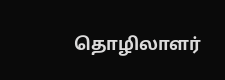தொழிலாளர்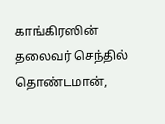காங்கிரஸின் தலைவர் செந்தில் தொண்டமான்,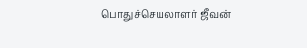பொதுச்செயலாளர் ஜீவன்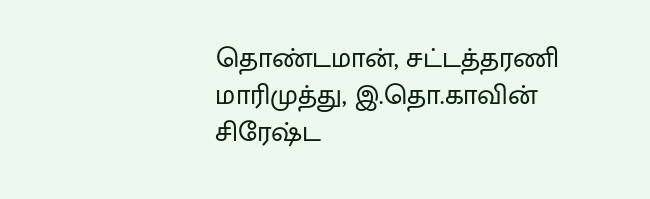தொண்டமான், சட்டத்தரணி மாரிமுத்து, இ.தொ.காவின் சிரேஷ்ட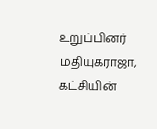உறுப்பினர் மதியுகராஜா, கட்சியின்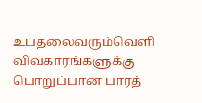உபதலைவரும்வெளி விவகாரங்களுக்கு பொறுப்பான பாரத்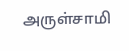அருள்சாமி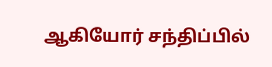ஆகியோர் சந்திப்பில்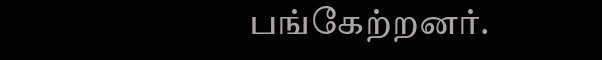பங்கேற்றனர்.